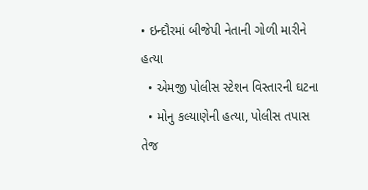• ઇન્દૌરમાં બીજેપી નેતાની ગોળી મારીને હત્યા
  • એમજી પોલીસ સ્ટેશન વિસ્તારની ઘટના
  • મોનુ કલ્યાણેની હત્યા, પોલીસ તપાસ તેજ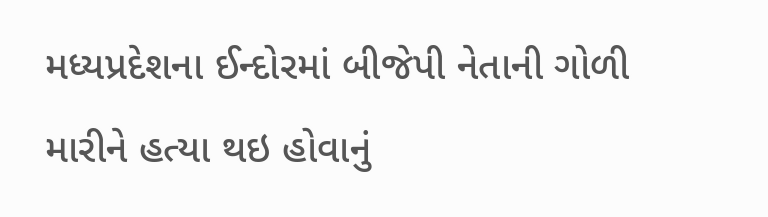મધ્યપ્રદેશના ઈન્દોરમાં બીજેપી નેતાની ગોળી મારીને હત્યા થઇ હોવાનું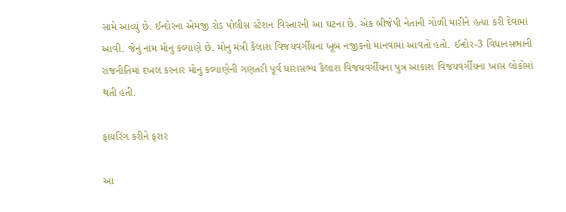સામે આવ્યું છે. ઈન્દોરના એમજી રોડ પોલીસ સ્ટેશન વિસ્તારની આ ઘટના છે. એક બીજેપી નેતાની ગોળી મારીને હત્યા કરી દેવામાં આવી. જેનું નામ મોનુ કલ્યાણે છે. મોનુ મંત્રી કૈલાશ વિજયવર્ગીયના ખૂબ નજીકનો માનવામાં આવતો હતો. ઈન્દોર-3 વિધાનસભાની રાજનીતિમાં દખલ કરનાર મોનુ કલ્યાણેની ગણતરી પૂર્વ ધારાસભ્ય કૈલાશ વિજયવર્ગીયના પુત્ર આકાશ વિજયવર્ગીયના ખાસ લોકોમાં થતી હતી.

ફાયરિંગ કરીને ફરાર

આ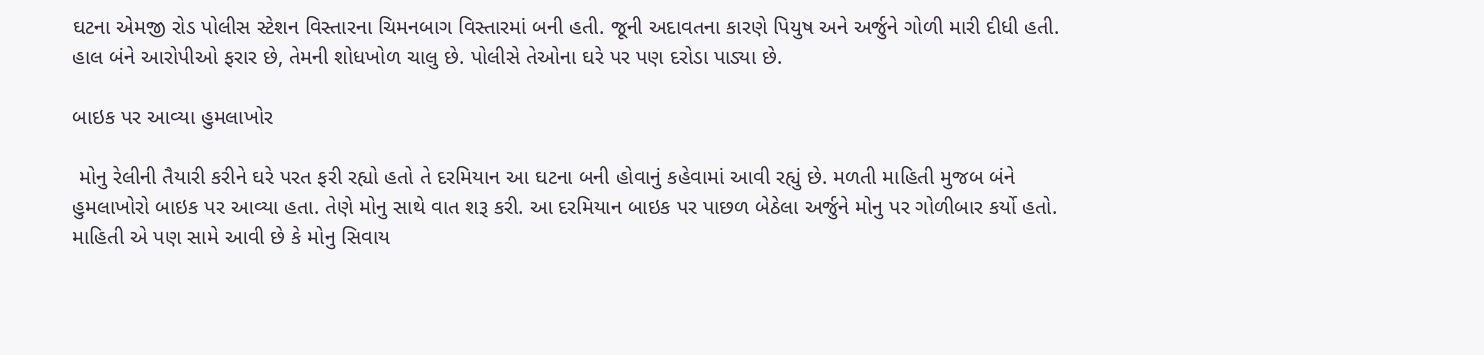ઘટના એમજી રોડ પોલીસ સ્ટેશન વિસ્તારના ચિમનબાગ વિસ્તારમાં બની હતી. જૂની અદાવતના કારણે પિયુષ અને અર્જુને ગોળી મારી દીધી હતી. હાલ બંને આરોપીઓ ફરાર છે, તેમની શોધખોળ ચાલુ છે. પોલીસે તેઓના ઘરે પર પણ દરોડા પાડ્યા છે.

બાઇક પર આવ્યા હુમલાખોર

 મોનુ રેલીની તૈયારી કરીને ઘરે પરત ફરી રહ્યો હતો તે દરમિયાન આ ઘટના બની હોવાનું કહેવામાં આવી રહ્યું છે. મળતી માહિતી મુજબ બંને હુમલાખોરો બાઇક પર આવ્યા હતા. તેણે મોનુ સાથે વાત શરૂ કરી. આ દરમિયાન બાઇક પર પાછળ બેઠેલા અર્જુને મોનુ પર ગોળીબાર કર્યો હતો. માહિતી એ પણ સામે આવી છે કે મોનુ સિવાય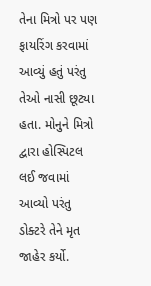તેના મિત્રો પર પણ ફાયરિંગ કરવામાં આવ્યું હતું પરંતુ તેઓ નાસી છૂટ્યા હતા. મોનુને મિત્રો દ્વારા હોસ્પિટલ લઈ જવામાં આવ્યો પરંતુ ડોક્ટરે તેને મૃત જાહેર કર્યો.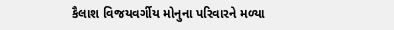કૈલાશ વિજયવર્ગીય મોનુના પરિવારને મળ્યા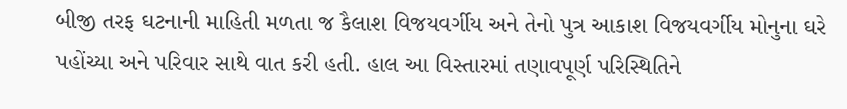બીજી તરફ ઘટનાની માહિતી મળતા જ કૈલાશ વિજયવર્ગીય અને તેનો પુત્ર આકાશ વિજયવર્ગીય મોનુના ઘરે પહોંચ્યા અને પરિવાર સાથે વાત કરી હતી. હાલ આ વિસ્તારમાં તણાવપૂર્ણ પરિસ્થિતિને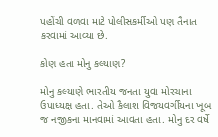પહોંચી વળવા માટે પોલીસકર્મીઓ પણ તૈનાત કરવામાં આવ્યા છે.

કોણ હતા મોનુ કલ્યાણ?

મોનુ કલ્યાણે ભારતીય જનતા યુવા મોરચાના ઉપાધ્યક્ષ હતા. તેઓ કૈલાશ વિજયવર્ગીયના ખૂબ જ નજીકના માનવામાં આવતા હતા. મોનુ દર વર્ષે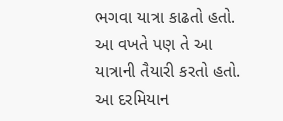ભગવા યાત્રા કાઢતો હતો. આ વખતે પણ તે આ યાત્રાની તૈયારી કરતો હતો. આ દરમિયાન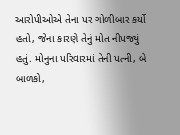આરોપીઓએ તેના પર ગોળીબાર કર્યો હતો, જેના કારણે તેનું મોત નીપજ્યું હતું. મોનુના પરિવારમાં તેની પત્ની, બે બાળકો,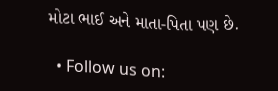મોટા ભાઈ અને માતા-પિતા પણ છે.

  • Follow us on: